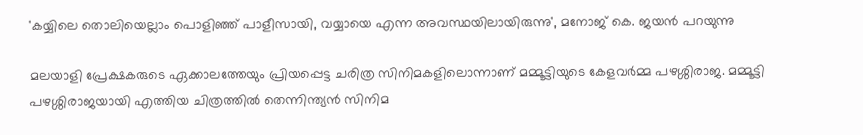'കയ്യിലെ തൊലിയെല്ലാം പൊളിഞ്ഞ് പാളീസായി, വയ്യായെ എന്ന അവസ്ഥയിലായിരുന്നു', മനോജ് കെ. ജയന്‍ പറയുന്നു

മലയാളി പ്രേക്ഷകരുടെ ഏക്കാലത്തേയും പ്രിയപ്പെട്ട ചരിത്ര സിനിമകളിലൊന്നാണ് മമ്മൂട്ടിയുടെ കേളവർമ്മ പഴശ്ശിരാജ. മമ്മൂട്ടി പഴശ്ശിരാജയായി എത്തിയ ചിത്രത്തിൽ തെന്നിന്ത്യൻ സിനിമ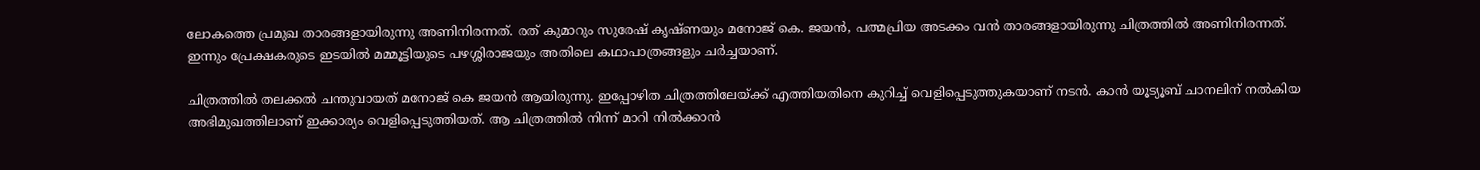ലോകത്തെ പ്രമുഖ താരങ്ങളായിരുന്നു അണിനിരന്നത്. രത് കുമാറും സുരേഷ് കൃഷ്ണയും മനോജ് കെ. ജയൻ, പത്മപ്രിയ അടക്കം വൻ താരങ്ങളായിരുന്നു ചിത്രത്തിൽ അണിനിരന്നത്. ഇന്നും പ്രേക്ഷകരുടെ ഇടയിൽ മമ്മൂട്ടിയുടെ പഴശ്ശിരാജയും അതിലെ കഥാപാത്രങ്ങളും ചർച്ചയാണ്.

ചിത്രത്തിൽ തലക്കല്‍ ചന്തുവായത് മനോജ് കെ ജയൻ ആയിരുന്നു. ഇപ്പോഴിത ചിത്രത്തിലേയ്ക്ക് എത്തിയതിനെ കുറിച്ച് വെളിപ്പെടുത്തുകയാണ് നടൻ. കാൻ യൂട്യൂബ് ചാനലിന് നൽ‌കിയ അഭിമുഖത്തിലാണ് ഇക്കാര്യം വെളിപ്പെടുത്തിയത്. ആ ചിത്രത്തിൽ നിന്ന് മാറി നിൽക്കാൻ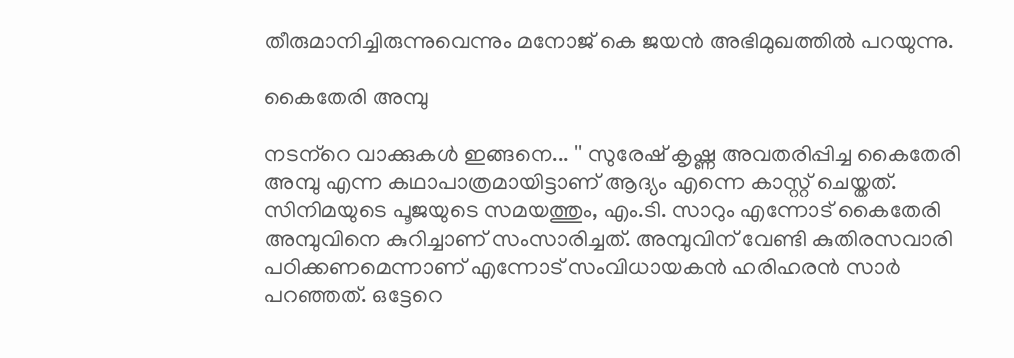തീരുമാനിച്ചിരുന്നുവെന്നും മനോജ് കെ ജയൻ അഭിമുഖത്തിൽ പറയുന്നു.

കൈതേരി അമ്പു

നടന്‌റെ വാക്കുകൾ ഇങ്ങനെ... '' സുരേഷ് കൃഷ്ണ അവതരിപ്പിച്ച കൈതേരി അമ്പു എന്ന കഥാപാത്രമായിട്ടാണ് ആദ്യം എന്നെ കാസ്റ്റ് ചെയ്തത്. സിനിമയുടെ പൂജയുടെ സമയത്തും, എം.ടി. സാറും എന്നോട് കൈതേരി അമ്പുവിനെ കുറിച്ചാണ് സംസാരിച്ചത്. അമ്പുവിന് വേണ്ടി കുതിരസവാരി പഠിക്കണമെന്നാണ് എന്നോട് സംവിധായകന്‍ ഹരിഹരന്‍ സാര്‍ പറഞ്ഞത്. ഒട്ടേറെ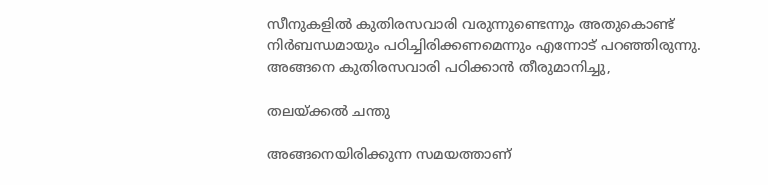സീനുകളില്‍ കുതിരസവാരി വരുന്നുണ്ടെന്നും അതുകൊണ്ട് നിര്‍ബന്ധമായും പഠിച്ചിരിക്കണമെന്നും എന്നോട് പറഞ്ഞിരുന്നു. അങ്ങനെ കുതിരസവാരി പഠിക്കാന്‍ തീരുമാനിച്ചു,

തലയ്ക്കല്‍ ചന്തു

അങ്ങനെയിരിക്കുന്ന സമയത്താണ്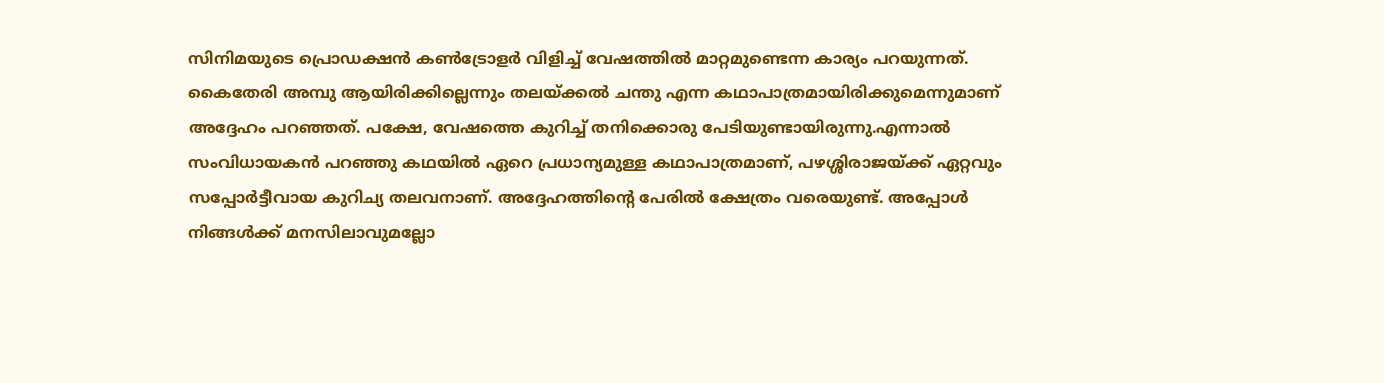സിനിമയുടെ പ്രൊഡക്ഷന്‍ കണ്‍ട്രോളര്‍ വിളിച്ച് വേഷത്തില്‍ മാറ്റമുണ്ടെന്ന കാര്യം പറയുന്നത്. കൈതേരി അമ്പു ആയിരിക്കില്ലെന്നും തലയ്ക്കല്‍ ചന്തു എന്ന കഥാപാത്രമായിരിക്കുമെന്നുമാണ് അദ്ദേഹം പറഞ്ഞത്. പക്ഷേ, വേഷത്തെ കുറിച്ച് തനിക്കൊരു പേടിയുണ്ടായിരുന്നു.എന്നാല്‍ സംവിധായകന്‍ പറഞ്ഞു കഥയില്‍ ഏറെ പ്രധാന്യമുള്ള കഥാപാത്രമാണ്, പഴശ്ശിരാജയ്ക്ക് ഏറ്റവും സപ്പോര്‍ട്ടീവായ കുറിച്യ തലവനാണ്. അദ്ദേഹത്തിന്റെ പേരില്‍ ക്ഷേത്രം വരെയുണ്ട്. അപ്പോള്‍ നിങ്ങള്‍ക്ക് മനസിലാവുമല്ലോ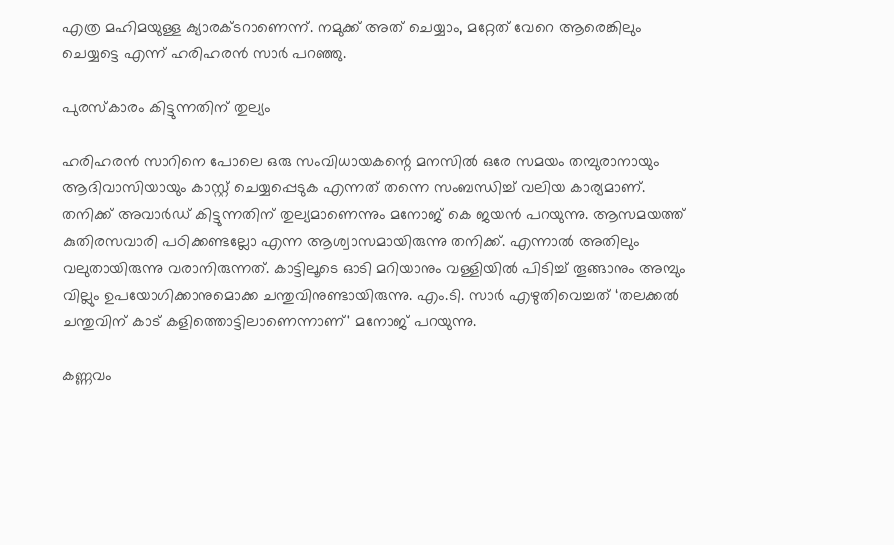എത്ര മഹിമയുള്ള ക്യാരക്ടറാണെന്ന്. നമുക്ക് അത് ചെയ്യാം, മറ്റേത് വേറെ ആരെങ്കിലും ചെയ്യട്ടെ എന്ന് ഹരിഹരൻ സാർ പറഞ്ഞു.

പുരസ്കാരം കിട്ടുന്നതിന് തുല്യം

ഹരിഹരന്‍ സാറിനെ പോലെ ഒരു സംവിധായകന്റെ മനസില്‍ ഒരേ സമയം തമ്പുരാനായും ആദിവാസിയായും കാസ്റ്റ് ചെയ്യപ്പെടുക എന്നത് തന്നെ സംബന്ധിച്ച് വലിയ കാര്യമാണ്. തനിക്ക് അവാര്‍ഡ് കിട്ടുന്നതിന് തുല്യമാണെന്നും മനോജ് കെ ജയൻ പറയുന്നു. ആസമയത്ത് കുതിരസവാരി പഠിക്കണ്ടല്ലോ എന്ന ആശ്വാസമായിരുന്നു തനിക്ക്. എന്നാല്‍ അതിലും വലുതായിരുന്നു വരാനിരുന്നത്. കാട്ടിലൂടെ ഓടി മറിയാനും വള്ളിയില്‍ പിടിച്ച് തൂങ്ങാനും അമ്പും വില്ലും ഉപയോഗിക്കാനുമൊക്ക ചന്തുവിനുണ്ടായിരുന്നു. എം.ടി. സാര്‍ എഴുതിവെച്ചത് ‘തലക്കല്‍ ചന്തുവിന് കാട് കളിത്തൊട്ടിലാണെന്നാണ്' മനോജ് പറയുന്നു.

കണ്ണവം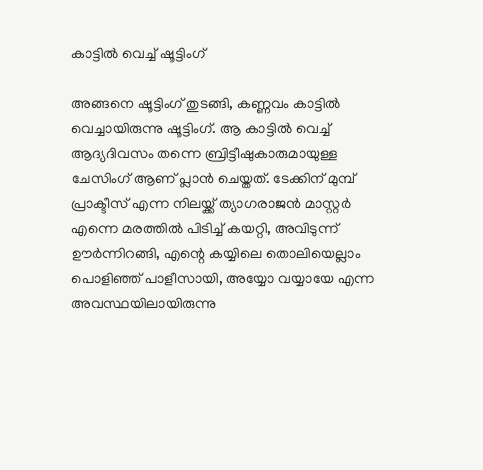കാട്ടില്‍ വെച്ച് ഷൂട്ടിംഗ്

അങ്ങനെ ഷൂട്ടിംഗ് തുടങ്ങി, കണ്ണവം കാട്ടില്‍ വെച്ചായിരുന്നു ഷൂട്ടിംഗ്. ആ കാട്ടില്‍ വെച്ച് ആദ്യദിവസം തന്നെ ബ്രിട്ടീഷുകാരുമായുള്ള ചേസിംഗ് ആണ് പ്ലാന്‍ ചെയ്തത്. ടേക്കിന് മുമ്പ് പ്രാക്ടീസ് എന്ന നിലയ്ക്ക് ത്യാഗരാജന്‍ മാസ്റ്റര്‍ എന്നെ മരത്തില്‍ പിടിച്ച് കയറ്റി, അവിടുന്ന് ഊര്‍ന്നിറങ്ങി, എന്റെ കയ്യിലെ തൊലിയെല്ലാം പൊളിഞ്ഞ് പാളീസായി, അയ്യോ വയ്യായേ എന്ന അവസ്ഥയിലായിരുന്നു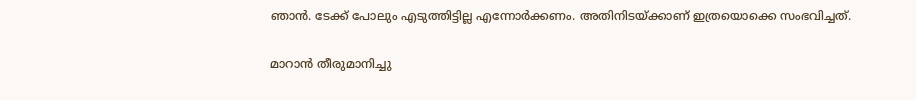ഞാന്‍. ടേക്ക് പോലും എടുത്തിട്ടില്ല എന്നോര്‍ക്കണം. അതിനിടയ്ക്കാണ് ഇത്രയൊക്കെ സംഭവിച്ചത്.

മാറാൻ തീരുമാനിച്ചു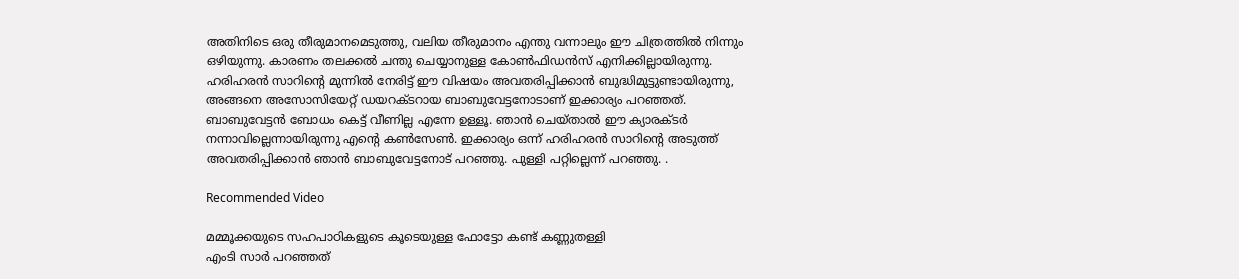അതിനിടെ ഒരു തീരുമാനമെടുത്തു, വലിയ തീരുമാനം എന്തു വന്നാലും ഈ ചിത്രത്തില്‍ നിന്നും ഒഴിയുന്നു. കാരണം തലക്കല്‍ ചന്തു ചെയ്യാനുള്ള കോണ്‍ഫിഡന്‍സ് എനിക്കില്ലായിരുന്നു. ഹരിഹരന്‍ സാറിന്റെ മുന്നില്‍ നേരിട്ട് ഈ വിഷയം അവതരിപ്പിക്കാന്‍ ബുദ്ധിമുട്ടുണ്ടായിരുന്നു, അങ്ങനെ അസോസിയേറ്റ് ഡയറക്ടറായ ബാബുവേട്ടനോടാണ് ഇക്കാര്യം പറഞ്ഞത്. ബാബുവേട്ടന്‍ ബോധം കെട്ട് വീണില്ല എന്നേ ഉള്ളൂ. ഞാന്‍ ചെയ്താല്‍ ഈ ക്യാരക്ടര്‍ നന്നാവില്ലെന്നായിരുന്നു എന്റെ കണ്‍സേണ്‍. ഇക്കാര്യം ഒന്ന് ഹരിഹരന്‍ സാറിന്റെ അടുത്ത് അവതരിപ്പിക്കാന്‍ ഞാന്‍ ബാബുവേട്ടനോട് പറഞ്ഞു. പുള്ളി പറ്റില്ലെന്ന് പറഞ്ഞു. .

Recommended Video

മമ്മൂക്കയുടെ സഹപാഠികളുടെ കൂടെയുള്ള ഫോട്ടോ കണ്ട് കണ്ണുതള്ളി
എംടി സാർ പറഞ്ഞത്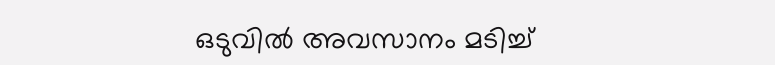ഒടുവിൽ അവസാനം മടിച്ച്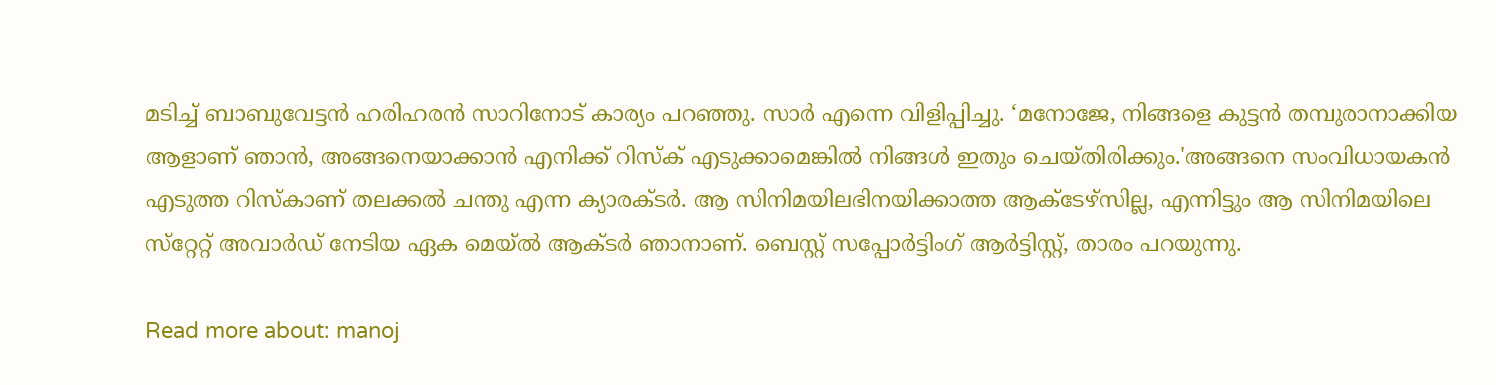മടിച്ച് ബാബുവേട്ടന്‍ ഹരിഹരന്‍ സാറിനോട് കാര്യം പറഞ്ഞു. സാർ എന്നെ വിളിപ്പിച്ചു. ‘മനോജേ, നിങ്ങളെ കുട്ടന്‍ തമ്പുരാനാക്കിയ ആളാണ് ഞാന്‍, അങ്ങനെയാക്കാന്‍ എനിക്ക് റിസ്‌ക് എടുക്കാമെങ്കില്‍ നിങ്ങള്‍ ഇതും ചെയ്തിരിക്കും.'അങ്ങനെ സംവിധായകന്‍ എടുത്ത റിസ്‌കാണ് തലക്കല്‍ ചന്തു എന്ന ക്യാരക്ടര്‍. ആ സിനിമയിലഭിനയിക്കാത്ത ആക്ടേഴ്‌സില്ല, എന്നിട്ടും ആ സിനിമയിലെ സ്‌റ്റേറ്റ് അവാര്‍ഡ് നേടിയ ഏക മെയ്ല്‍ ആക്ടര്‍ ഞാനാണ്. ബെസ്റ്റ് സപ്പോര്‍ട്ടിംഗ് ആര്‍ട്ടിസ്റ്റ്, താരം പറയുന്നു.

Read more about: manoj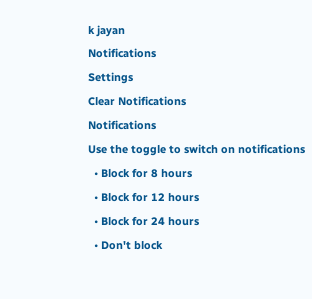k jayan
Notifications
Settings
Clear Notifications
Notifications
Use the toggle to switch on notifications
  • Block for 8 hours
  • Block for 12 hours
  • Block for 24 hours
  • Don't block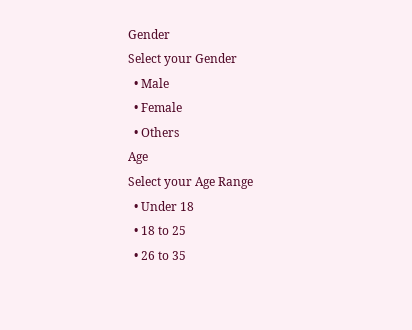Gender
Select your Gender
  • Male
  • Female
  • Others
Age
Select your Age Range
  • Under 18
  • 18 to 25
  • 26 to 35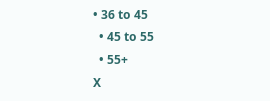• 36 to 45
  • 45 to 55
  • 55+
X